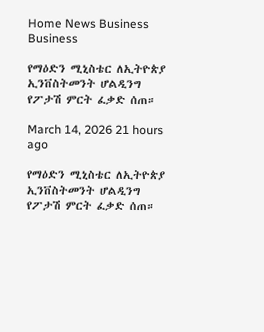Home News Business
Business

የማዕድን ሚኒስቴር ለኢትዮጵያ ኢንቨስትመንት ሆልዲንግ የፖታሽ ምርት ፈቃድ ሰጠ።

March 14, 2026 21 hours ago

የማዕድን ሚኒስቴር ለኢትዮጵያ ኢንቨስትመንት ሆልዲንግ የፖታሽ ምርት ፈቃድ ሰጠ።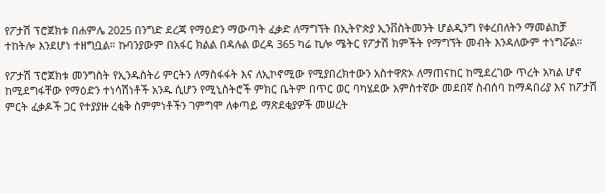የፖታሽ ፕሮጀክቱ በሐምሌ 2025 በንግድ ደረጃ የማዕድን ማውጣት ፈቃድ ለማግኘት በኢትዮጵያ ኢንቨስትመንት ሆልዲንግ የቀረበለትን ማመልከቻ ተከትሎ እንደሆነ ተዘግቧል። ኩባንያውም በአፋር ክልል በዳሉል ወረዳ 365 ካሬ ኪሎ ሜትር የፖታሽ ክምችት የማግኘት መብት እንዳለውም ተነግሯል።

የፖታሽ ፕሮጀክቱ መንግስት የኢንዱስትሪ ምርትን ለማስፋፋት እና ለኢኮኖሚው የሚያበረክተውን አስተዋጽኦ ለማጠናከር ከሚደረገው ጥረት አካል ሆኖ ከሚደግፋቸው የማዕድን ተነሳሽነቶች አንዱ ሲሆን የሚኒስትሮች ምክር ቤትም በጥር ወር ባካሄደው አምስተኛው መደበኛ ስብሰባ ከማዳበሪያ እና ከፖታሽ ምርት ፈቃዶች ጋር የተያያዙ ረቂቅ ስምምነቶችን ገምግሞ ለቀጣይ ማጽደቂያዎች መሠረት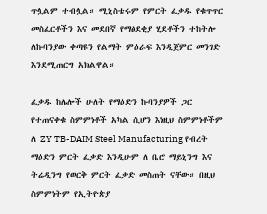ጥሏልም ተብሏል። ሚኒስቴሩም የምርት ፈቃዱ የቁጥጥር መስፈርቶችን እና መደበኛ የማፅደቂያ ሂደቶችን ተከትሎ ለኩባንያው ቀጣዩን የልማት ምዕራፍ እንዲጀምር መንገድ እንደሚጠርግ አክልዋል።

ፈቃዱ ከሌሎች ሁለት የማዕድን ኩባንያዎች ጋር የተጠናቀቁ ስምምነቶች አካል ሲሆን እነዚህ ስምምነቶችም ለ ZY TB-DAIM Steel Manufacturing የብረት ማዕድን ምርት ፈቃድ እንዲሁም ለ ቤሮ ማይኒንግ እና ትሬዲንግ የወርቅ ምርት ፈቃድ መስጠት ናቸው። በዚህ ስምምነትም የኢትዮጵያ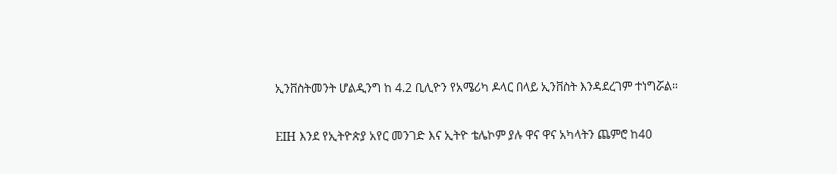ኢንቨስትመንት ሆልዲንግ ከ 4.2 ቢሊዮን የአሜሪካ ዶላር በላይ ኢንቨስት እንዳደረገም ተነግሯል።

EIH እንደ የኢትዮጵያ አየር መንገድ እና ኢትዮ ቴሌኮም ያሉ ዋና ዋና አካላትን ጨምሮ ከ40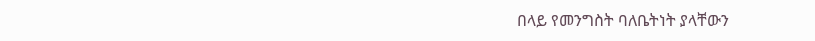በላይ የመንግስት ባለቤትነት ያላቸውን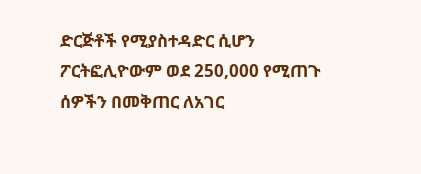ድርጅቶች የሚያስተዳድር ሲሆን ፖርትፎሊዮውም ወደ 250,000 የሚጠጉ ሰዎችን በመቅጠር ለአገር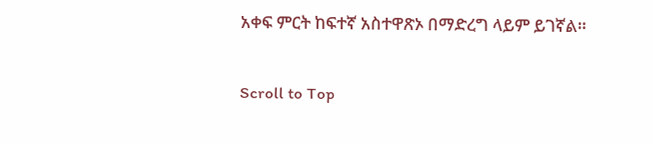አቀፍ ምርት ከፍተኛ አስተዋጽኦ በማድረግ ላይም ይገኛል።

Scroll to Top